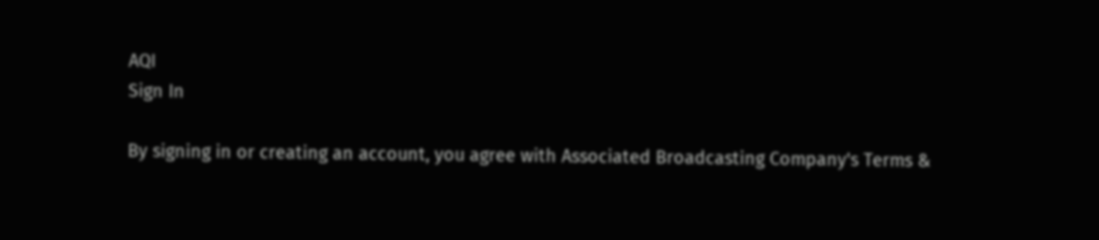AQI
Sign In

By signing in or creating an account, you agree with Associated Broadcasting Company's Terms &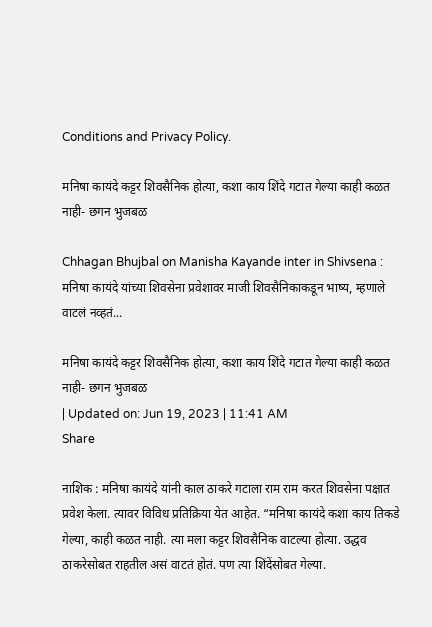Conditions and Privacy Policy.

मनिषा कायंदे कट्टर शिवसैनिक होत्या, कशा काय शिंदे गटात गेल्या काही कळत नाही- छगन भुजबळ

Chhagan Bhujbal on Manisha Kayande inter in Shivsena : मनिषा कायंदे यांच्या शिवसेना प्रवेशावर माजी शिवसैनिकाकडून भाष्य, म्हणाले वाटलं नव्हतं...

मनिषा कायंदे कट्टर शिवसैनिक होत्या, कशा काय शिंदे गटात गेल्या काही कळत नाही- छगन भुजबळ
| Updated on: Jun 19, 2023 | 11:41 AM
Share

नाशिक : मनिषा कायंदे यांनी काल ठाकरे गटाला राम राम करत शिवसेना पक्षात प्रवेश केला. त्यावर विविध प्रतिक्रिया येत आहेत. “मनिषा कायंदे कशा काय तिकडे गेल्या, काही कळत नाही. त्या मला कट्टर शिवसैनिक वाटल्या होत्या. उद्धव ठाकरेसोबत राहतील असं वाटतं होतं. पण त्या शिंदेंसोबत गेल्या.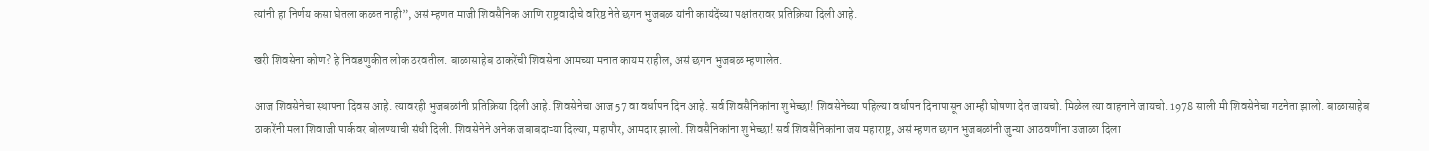त्यांनी हा निर्णय कसा घेतला कळत नाही”, असं म्हणत माजी शिवसैनिक आणि राष्ट्रवादीचे वरिष्ठ नेते छगन भुजबळ यांनी कायंदेंच्या पक्षांतरावर प्रतिक्रिया दिली आहे.

खरी शिवसेना कोण? हे निवडणुकीत लोक ठरवतील. बाळासाहेब ठाकरेंची शिवसेना आमच्या मनात कायम राहील, असं छगन भुजबळ म्हणालेत.

आज शिवसेनेचा स्थापना दिवस आहे. त्यावरही भुजबळांनी प्रतिक्रिया दिली आहे. शिवसेनेचा आज 57 वा वर्धापन दिन आहे. सर्व शिवसैनिकांना शुभेच्छा! शिवसेनेच्या पहिल्या वर्धापन दिनापासून आम्ही घोषणा देत जायचो. मिळेल त्या वाहनाने जायचो. 1978 साली मी शिवसेनेचा गटनेता झालो. बाळासाहेब ठाकरेंनी मला शिवाजी पार्कवर बोलण्याची संधी दिली. शिवसेनेने अनेक जबाबदाऱ्या दिल्या, महापौर, आमदार झालो. शिवसैनिकांना शुभेच्छा! सर्व शिवसैनिकांना जय महाराष्ट्र, असं म्हणत छगन भुजबळांनी जुन्या आठवणींना उजाळा दिला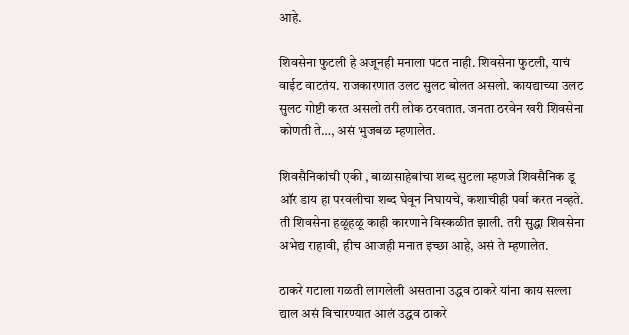आहे.

शिवसेना फुटली हे अजूनही मनाला पटत नाही. शिवसेना फुटली, याचं वाईट वाटतंय. राजकारणात उलट सुलट बोलत असलो. कायद्याच्या उलट सुलट गोष्टी करत असलो तरी लोक ठरवतात. जनता ठरवेन खरी शिवसेना कोणती ते…, असं भुजबळ म्हणालेत.

शिवसैनिकांची एकी , बाळासाहेबांचा शब्द सुटला म्हणजे शिवसैनिक डू ऑर डाय हा परवलीचा शब्द घेवून निघायचे, कशाचीही पर्वा करत नव्हते. ती शिवसेना हळूहळू काही कारणाने विस्कळीत झाली. तरी सुद्धा शिवसेना अभेद्य राहावी, हीच आजही मनात इच्छा आहे, असं ते म्हणालेत.

ठाकरे गटाला गळती लागलेली असताना उद्धव ठाकरे यांना काय सल्ला द्याल असं विचारण्यात आलं उद्धव ठाकरे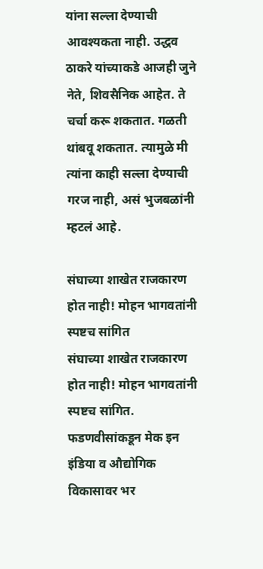यांना सल्ला देण्याची आवश्यकता नाही. उद्धव ठाकरे यांच्याकडे आजही जुने नेते, शिवसैनिक आहेत. ते चर्चा करू शकतात. गळती थांबवू शकतात. त्यामुळे मी त्यांना काही सल्ला देण्याची गरज नाही, असं भुजबळांनी म्हटलं आहे.

संघाच्या शाखेत राजकारण होत नाही! मोहन भागवतांनी स्पष्टच सांगित
संघाच्या शाखेत राजकारण होत नाही! मोहन भागवतांनी स्पष्टच सांगित.
फडणवीसांकडून मेक इन इंडिया व औद्योगिक विकासावर भर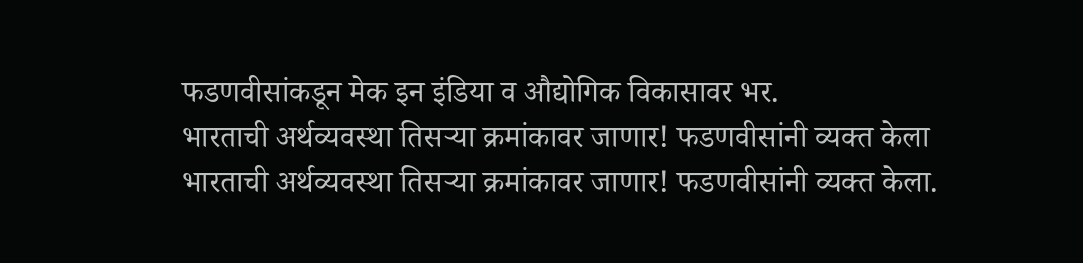फडणवीसांकडून मेक इन इंडिया व औद्योगिक विकासावर भर.
भारताची अर्थव्यवस्था तिसऱ्या क्रमांकावर जाणार! फडणवीसांनी व्यक्त केला
भारताची अर्थव्यवस्था तिसऱ्या क्रमांकावर जाणार! फडणवीसांनी व्यक्त केला.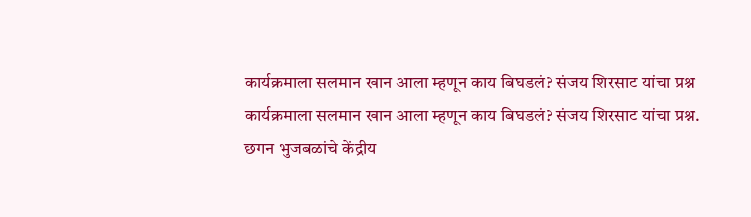कार्यक्रमाला सलमान खान आला म्हणून काय बिघडलं? संजय शिरसाट यांचा प्रश्न
कार्यक्रमाला सलमान खान आला म्हणून काय बिघडलं? संजय शिरसाट यांचा प्रश्न.
छगन भुजबळांचे केंद्रीय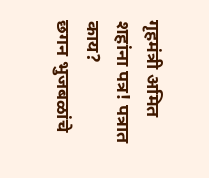गृहमंत्री अमित शहांना पत्र! पत्रात काय?
छगन भुजबळांचे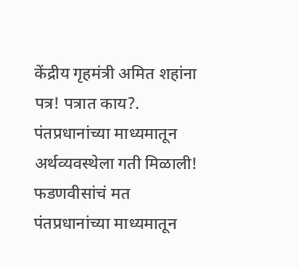केंद्रीय गृहमंत्री अमित शहांना पत्र! पत्रात काय?.
पंतप्रधानांच्या माध्यमातून अर्थव्यवस्थेला गती मिळाली! फडणवीसांचं मत
पंतप्रधानांच्या माध्यमातून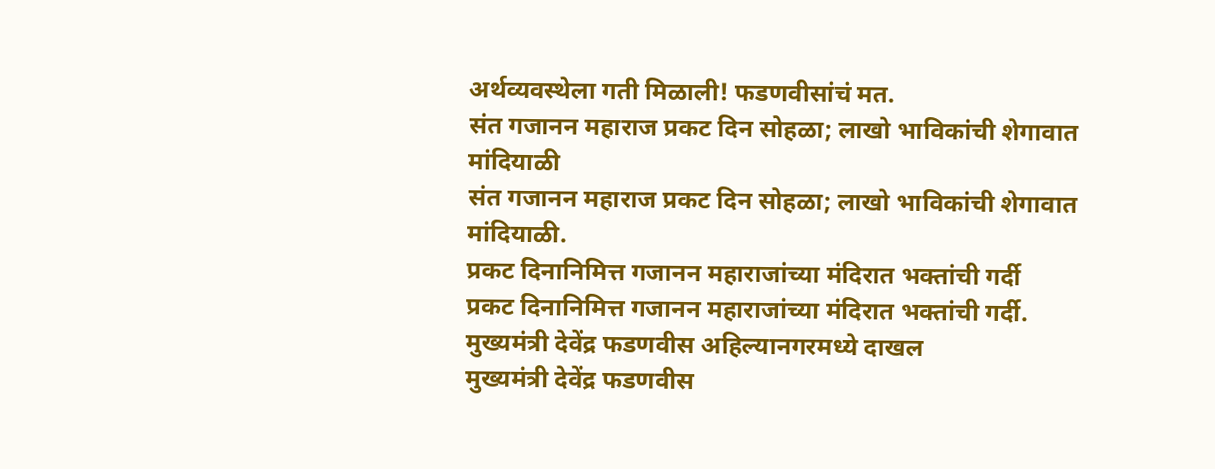अर्थव्यवस्थेला गती मिळाली! फडणवीसांचं मत.
संत गजानन महाराज प्रकट दिन सोहळा; लाखो भाविकांची शेगावात मांदियाळी
संत गजानन महाराज प्रकट दिन सोहळा; लाखो भाविकांची शेगावात मांदियाळी.
प्रकट दिनानिमित्त गजानन महाराजांच्या मंदिरात भक्तांची गर्दी
प्रकट दिनानिमित्त गजानन महाराजांच्या मंदिरात भक्तांची गर्दी.
मुख्यमंत्री देवेंद्र फडणवीस अहिल्यानगरमध्ये दाखल
मुख्यमंत्री देवेंद्र फडणवीस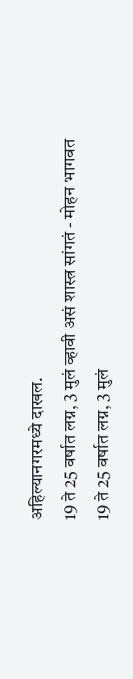अहिल्यानगरमध्ये दाखल.
19 ते 25 वर्षात लग्न, 3 मुलं व्हावी असं शास्त्र सांगतं - मोहन भागवत
19 ते 25 वर्षात लग्न, 3 मुलं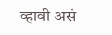व्हावी असं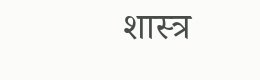शास्त्र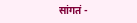सांगतं -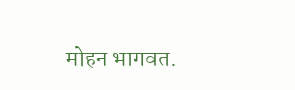मोहन भागवत.